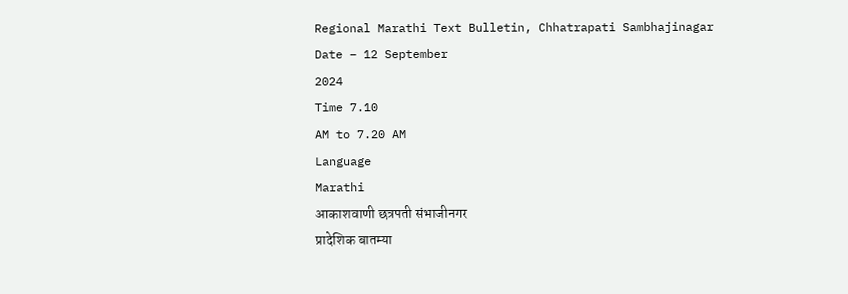Regional Marathi Text Bulletin, Chhatrapati Sambhajinagar
Date – 12 September
2024
Time 7.10
AM to 7.20 AM
Language
Marathi
आकाशवाणी छत्रपती संभाजीनगर
प्रादेशिक बातम्या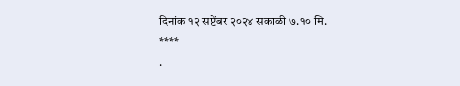दिनांक १२ सप्टेंबर २०२४ सकाळी ७.१० मि.
****
·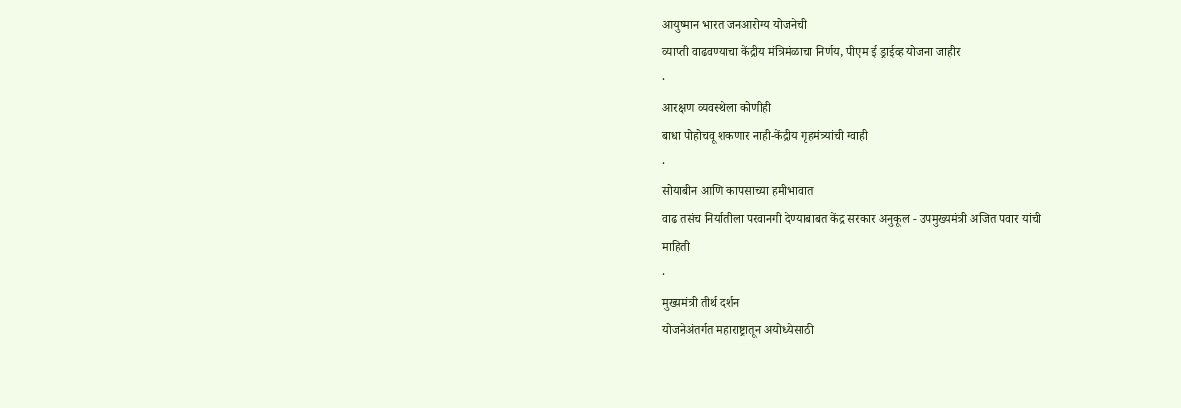आयुष्मान भारत जनआरोग्य योजनेची
व्याप्ती वाढवण्याचा केंद्रीय मंत्रिमंळाचा निर्णय, पीएम ई ड्राईव्ह योजना जाहीर
·
आरक्षण व्यवस्थेला कोणीही
बाधा पोहोचवू शकणार नाही-केंद्रीय गृहमंत्र्यांची ग्वाही
·
सोयाबीन आणि कापसाच्या हमीभावात
वाढ तसंच निर्यातीला परवानगी देण्याबाबत केंद्र सरकार अनुकूल - उपमुख्यमंत्री अजित पवार यांची
माहिती
·
मुख्यमंत्री तीर्थ दर्शन
योजनेअंतर्गत महाराष्ट्रातून अयोध्येसाठी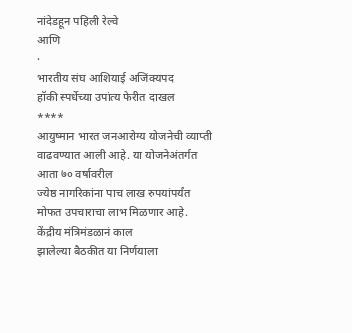नांदेडहून पहिली रेल्वे
आणि
·
भारतीय संघ आशियाई अजिंक्यपद
हॉकी स्पर्धेच्या उपांत्य फेरीत दाखल
****
आयुष्मान भारत जनआरोग्य योजनेची व्याप्ती वाढवण्यात आली आहे. या योजनेअंतर्गत आता ७० वर्षावरील
ज्येष्ठ नागरिकांना पाच लाख रुपयांपर्यंत मोफत उपचाराचा लाभ मिळणार आहे. केंद्रीय मंत्रिमंडळानं काल
झालेल्या बैठकीत या निर्णयाला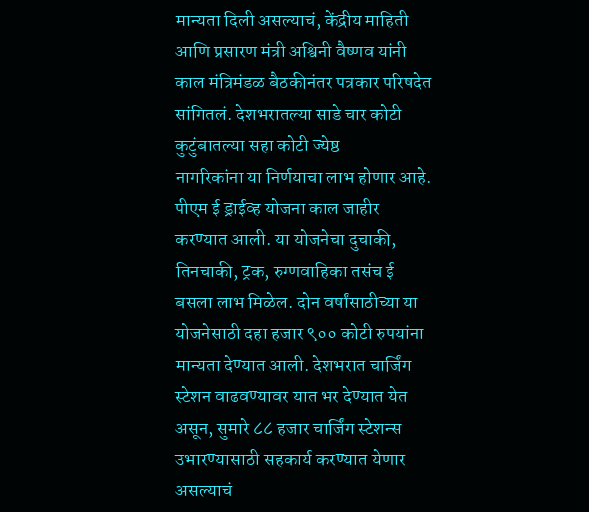मान्यता दिली असल्याचं, केंद्रीय माहिती आणि प्रसारण मंत्री अश्विनी वैष्णव यांनी
काल मंत्रिमंडळ बैठकीनंतर पत्रकार परिषदेत सांगितलं. देशभरातल्या साडे चार कोटी कुटुंबातल्या सहा कोटी ज्येष्ठ
नागरिकांना या निर्णयाचा लाभ होणार आहे.
पीएम ई ड्राईव्ह योजना काल जाहीर करण्यात आली. या योजनेचा दुचाकी, तिनचाकी, ट्रक, रुग्णवाहिका तसंच ई बसला लाभ मिळेल. दोन वर्षांसाठीच्या या योजनेसाठी दहा हजार ९०० कोटी रुपयांना
मान्यता देण्यात आली. देशभरात चार्जिंग स्टेशन वाढवण्यावर यात भर देण्यात येत असून, सुमारे ८८ हजार चार्जिंग स्टेशन्स
उभारण्यासाठी सहकार्य करण्यात येणार असल्याचं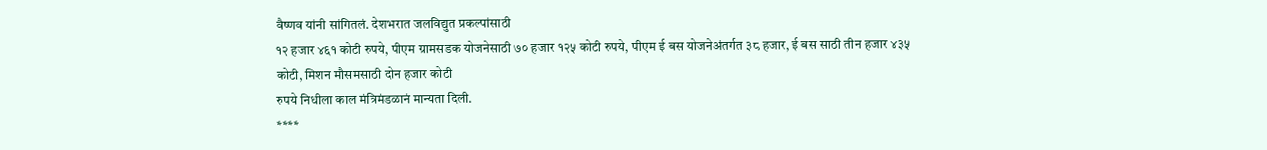वैष्णव यांनी सांगितलं. देशभरात जलविद्युत प्रकल्पांसाठी
१२ हजार ४६१ कोटी रुपये, पीएम ग्रामसडक योजनेसाठी ७० हजार १२५ कोटी रुपये, पीएम ई बस योजनेअंतर्गत ३८ हजार, ई बस साठी तीन हजार ४३५ कोटी, मिशन मौसमसाठी दोन हजार कोटी
रुपये निधीला काल मंत्रिमंडळानं मान्यता दिली.
****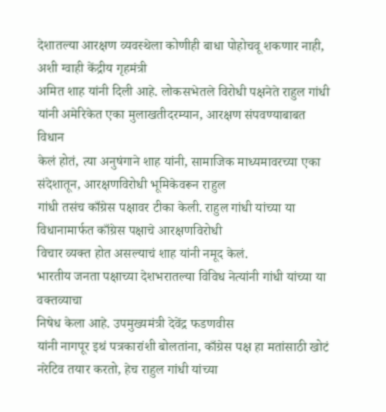देशातल्या आरक्षण व्यवस्थेला कोणीही बाधा पोहोचवू शकणार नाही, अशी ग्वाही केंद्रीय गृहमंत्री
अमित शाह यांनी दिली आहे. लोकसभेतले विरोधी पक्षनेते राहुल गांधी यांनी अमेरिकेत एका मुलाखतीदरम्यान, आरक्षण संपवण्याबाबत विधान
केलं होतं, त्या अनुषंगाने शाह यांनी, सामाजिक माध्यमावरच्या एका
संदेशातून, आरक्षणविरोधी भूमिकेवरून राहुल
गांधी तसंच काँग्रेस पक्षावर टीका केली. राहुल गांधी यांच्या या विधानामार्फत काँग्रेस पक्षाचे आरक्षणविरोधी
विचार व्यक्त होत असल्याचं शाह यांनी नमूद केलं.
भारतीय जनता पक्षाच्या देशभरातल्या विविध नेत्यांनी गांधी यांच्या या वक्तव्याचा
निषेध केला आहे. उपमुख्यमंत्री देवेंद्र फडणवीस
यांनी नागपूर इथं पत्रकारांशी बोलतांना, काँग्रेस पक्ष हा मतांसाठी खोटं नरेटिव तयार करतो, हेच राहुल गांधी यांच्या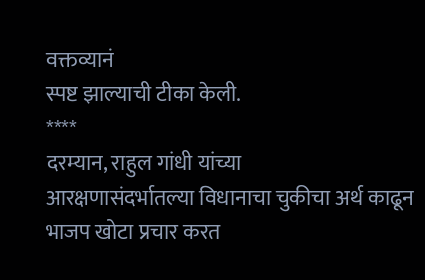वक्तव्यानं
स्पष्ट झाल्याची टीका केली.
****
दरम्यान, राहुल गांधी यांच्या
आरक्षणासंदर्भातल्या विधानाचा चुकीचा अर्थ काढून भाजप खोटा प्रचार करत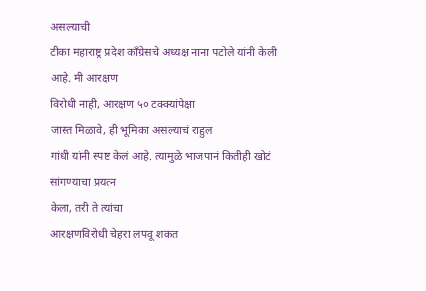असल्याची
टीका महाराष्ट्र प्रदेश काँग्रेसचे अध्यक्ष नाना पटोले यांनी केली आहे. मी आरक्षण
विरोधी नाही, आरक्षण ५० टक्क्यांपेक्षा
जास्त मिळावे, ही भूमिका असल्याचं राहुल
गांधी यांनी स्पष्ट केलं आहे. त्यामुळे भाजपानं कितीही खोटं सांगण्याचा प्रयत्न
केला, तरी ते त्यांचा
आरक्षणविरोधी चेहरा लपवू शकत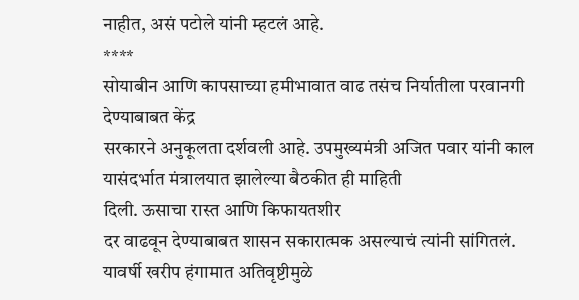नाहीत, असं पटोले यांनी म्हटलं आहे.
****
सोयाबीन आणि कापसाच्या हमीभावात वाढ तसंच निर्यातीला परवानगी देण्याबाबत केंद्र
सरकारने अनुकूलता दर्शवली आहे. उपमुख्यमंत्री अजित पवार यांनी काल यासंदर्भात मंत्रालयात झालेल्या बैठकीत ही माहिती
दिली. ऊसाचा रास्त आणि किफायतशीर
दर वाढवून देण्याबाबत शासन सकारात्मक असल्याचं त्यांनी सांगितलं. यावर्षी खरीप हंगामात अतिवृष्टीमुळे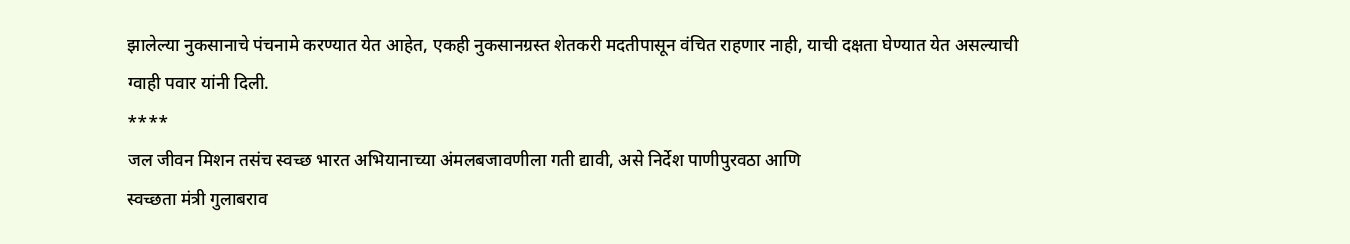झालेल्या नुकसानाचे पंचनामे करण्यात येत आहेत, एकही नुकसानग्रस्त शेतकरी मदतीपासून वंचित राहणार नाही, याची दक्षता घेण्यात येत असल्याची
ग्वाही पवार यांनी दिली.
****
जल जीवन मिशन तसंच स्वच्छ भारत अभियानाच्या अंमलबजावणीला गती द्यावी, असे निर्देश पाणीपुरवठा आणि
स्वच्छता मंत्री गुलाबराव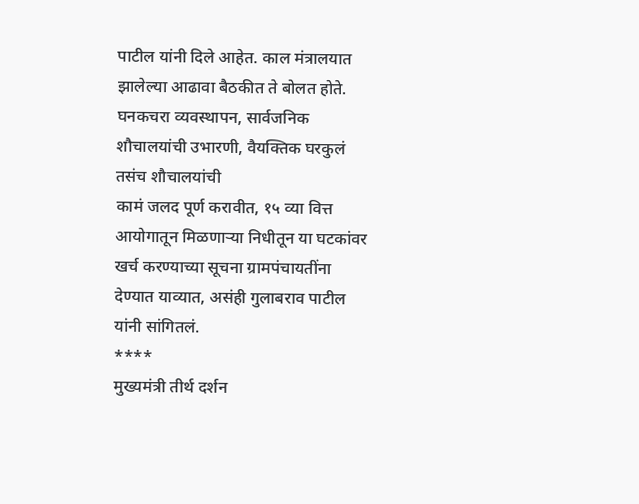पाटील यांनी दिले आहेत. काल मंत्रालयात झालेल्या आढावा बैठकीत ते बोलत होते. घनकचरा व्यवस्थापन, सार्वजनिक शौचालयांची उभारणी, वैयक्तिक घरकुलं तसंच शौचालयांची
कामं जलद पूर्ण करावीत, १५ व्या वित्त आयोगातून मिळणाऱ्या निधीतून या घटकांवर खर्च करण्याच्या सूचना ग्रामपंचायतींना
देण्यात याव्यात, असंही गुलाबराव पाटील यांनी सांगितलं.
****
मुख्यमंत्री तीर्थ दर्शन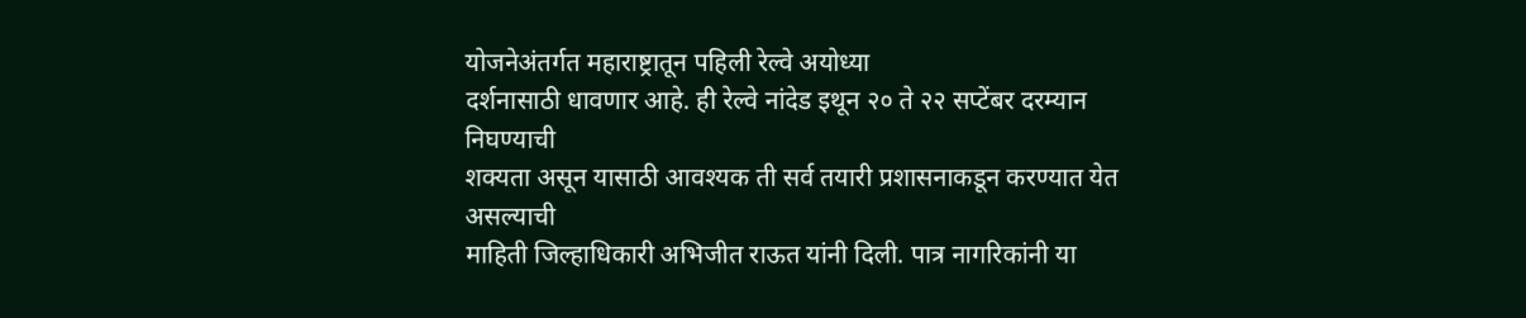योजनेअंतर्गत महाराष्ट्रातून पहिली रेल्वे अयोध्या
दर्शनासाठी धावणार आहे. ही रेल्वे नांदेड इथून २० ते २२ सप्टेंबर दरम्यान निघण्याची
शक्यता असून यासाठी आवश्यक ती सर्व तयारी प्रशासनाकडून करण्यात येत असल्याची
माहिती जिल्हाधिकारी अभिजीत राऊत यांनी दिली. पात्र नागरिकांनी या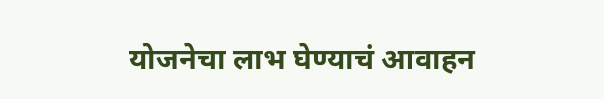योजनेचा लाभ घेण्याचं आवाहन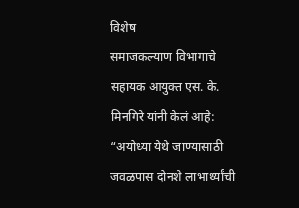विशेष
समाजकल्याण विभागाचे सहायक आयुक्त एस. के. मिनगिरे यांनी केलं आहे:
“अयोध्या येथे जाण्यासाठी
जवळपास दोनशे लाभार्थ्यांची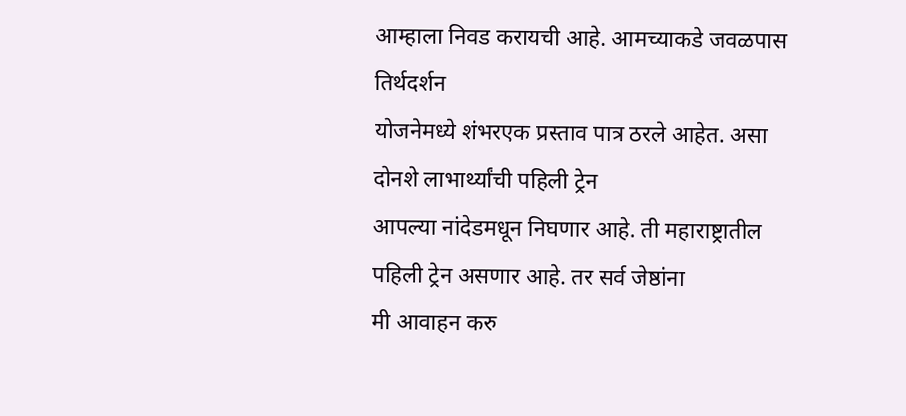आम्हाला निवड करायची आहे. आमच्याकडे जवळपास तिर्थदर्शन
योजनेमध्ये शंभरएक प्रस्ताव पात्र ठरले आहेत. असा दोनशे लाभार्थ्यांची पहिली ट्रेन
आपल्या नांदेडमधून निघणार आहे. ती महाराष्ट्रातील पहिली ट्रेन असणार आहे. तर सर्व जेष्ठांना
मी आवाहन करु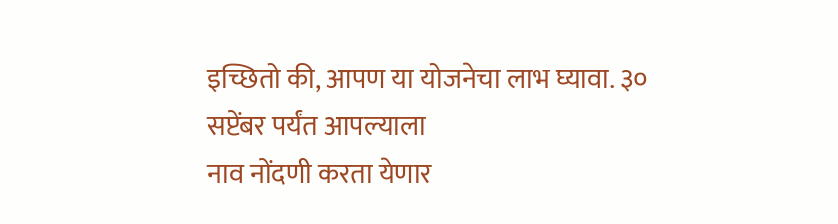इच्छितो की, आपण या योजनेचा लाभ घ्यावा. ३० सप्टेंबर पर्यंत आपल्याला
नाव नोंदणी करता येणार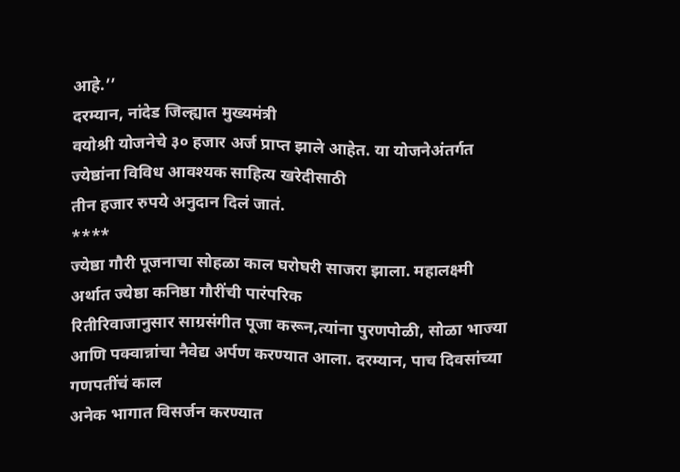आहे.’’
दरम्यान, नांदेड जिल्ह्यात मुख्यमंत्री
वयोश्री योजनेचे ३० हजार अर्ज प्राप्त झाले आहेत. या योजनेअंतर्गत ज्येष्ठांना विविध आवश्यक साहित्य खरेदीसाठी
तीन हजार रुपये अनुदान दिलं जातं.
****
ज्येष्ठा गौरी पूजनाचा सोहळा काल घरोघरी साजरा झाला. महालक्ष्मी अर्थात ज्येष्ठा कनिष्ठा गौरींची पारंपरिक
रितीरिवाजानुसार साग्रसंगीत पूजा करून,त्यांना पुरणपोळी, सोळा भाज्या आणि पक्वान्नांचा नैवेद्य अर्पण करण्यात आला. दरम्यान, पाच दिवसांच्या गणपतींचं काल
अनेक भागात विसर्जन करण्यात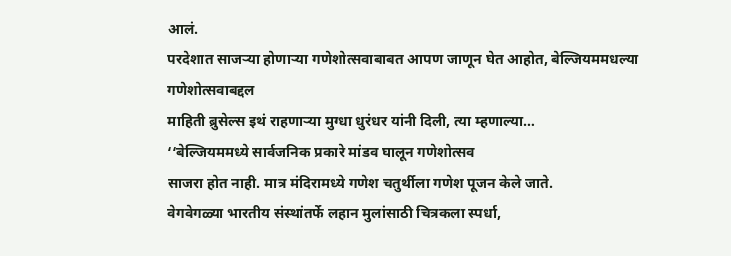आलं.
परदेशात साजऱ्या होणाऱ्या गणेशोत्सवाबाबत आपण जाणून घेत आहोत, बेल्जियममधल्या गणेशोत्सवाबद्दल
माहिती ब्रुसेल्स इथं राहणाऱ्या मुग्धा धुरंधर यांनी दिली, त्या म्हणाल्या…
‘‘बेल्जियममध्ये सार्वजनिक प्रकारे मांडव घालून गणेशोत्सव
साजरा होत नाही. मात्र मंदिरामध्ये गणेश चतुर्थीला गणेश पूजन केले जाते.
वेगवेगळ्या भारतीय संस्थांतर्फे लहान मुलांसाठी चित्रकला स्पर्धा,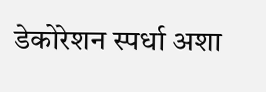डेकोरेशन स्पर्धा अशा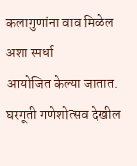कलागुणांना वाव मिळेल अशा स्पर्धा
आयोजित केल्या जातात. घरगूती गणेशोत्सव देखील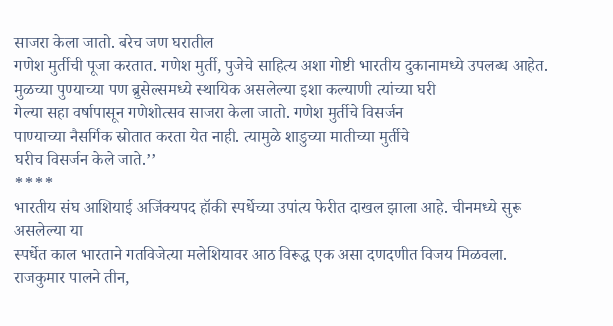साजरा केला जातो. बरेच जण घरातील
गणेश मुर्तीची पूजा करतात. गणेश मुर्ती, पुजेचे साहित्य अशा गोष्टी भारतीय दुकानामध्ये उपलब्ध आहेत.
मुळच्या पुण्याच्या पण ब्रुसेल्समध्ये स्थायिक असलेल्या इशा कल्याणी त्यांच्या घरी
गेल्या सहा वर्षापासून गणेशोत्सव साजरा केला जातो. गणेश मुर्तीचे विसर्जन
पाण्याच्या नैसर्गिक स्रोतात करता येत नाही. त्यामुळे शाडुच्या मातीच्या मुर्तीचे
घरीच विसर्जन केले जाते.’’
****
भारतीय संघ आशियाई अजिंक्यपद हॉकी स्पर्धेच्या उपांत्य फेरीत दाखल झाला आहे. चीनमध्ये सुरू असलेल्या या
स्पर्धेत काल भारताने गतविजेत्या मलेशियावर आठ विरूद्ध एक असा दणदणीत विजय मिळवला. राजकुमार पालने तीन,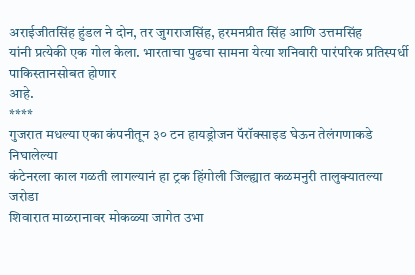अराईजीतसिंह हुंडल ने दोन, तर जुगराजसिंह, हरमनप्रीत सिंह आणि उत्तमसिंह
यांनी प्रत्येकी एक गोल केला. भारताचा पुढचा सामना येत्या शनिवारी पारंपरिक प्रतिस्पर्धी पाकिस्तानसोबत होणार
आहे.
****
गुजरात मधल्या एका कंपनीतून ३० टन हायड्रोजन पॅरॉक्साइड घेऊन तेलंगणाकडे निघालेल्या
कंटेनरला काल गळती लागल्यानं हा ट्रक हिंगोली जिल्ह्यात कळमनुरी तालुक्यातल्या जरोडा
शिवारात माळरानावर मोकळ्या जागेत उभा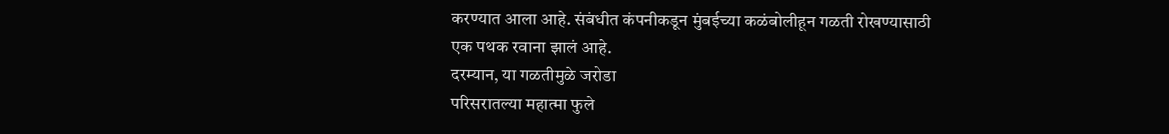करण्यात आला आहे. संबंधीत कंपनीकडून मुंबईच्या कळंबोलीहून गळती रोखण्यासाठी
एक पथक रवाना झालं आहे.
दरम्यान, या गळतीमुळे जरोडा
परिसरातल्या महात्मा फुले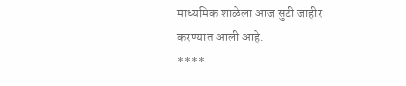माध्यमिक शाळेला आज सुटी जाहीर करण्यात आली आहे.
****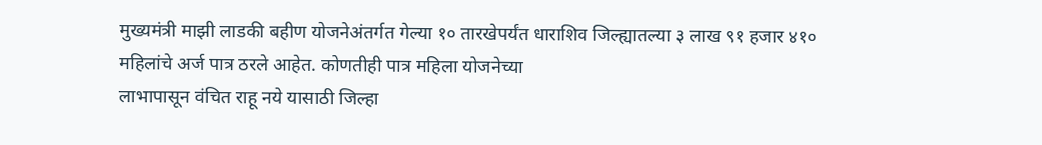मुख्यमंत्री माझी लाडकी बहीण योजनेअंतर्गत गेल्या १० तारखेपर्यंत धाराशिव जिल्ह्यातल्या ३ लाख ९१ हजार ४१० महिलांचे अर्ज पात्र ठरले आहेत. कोणतीही पात्र महिला योजनेच्या
लाभापासून वंचित राहू नये यासाठी जिल्हा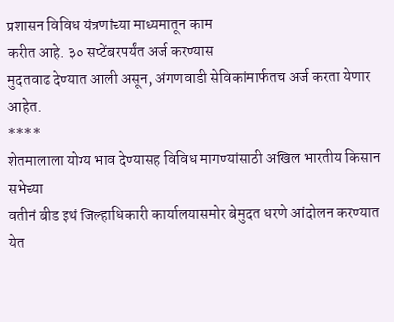प्रशासन विविध यंत्रणांच्या माध्यमातून काम
करीत आहे. ३० सप्टेंबरपर्यंत अर्ज करण्यास
मुदतवाढ देण्यात आली असून, अंगणवाडी सेविकांमार्फतच अर्ज करता येणार आहेत.
****
शेतमालाला योग्य भाव देण्यासह विविध मागण्यांसाठी अखिल भारतीय किसान सभेच्या
वतीनं बीड इथं जिल्हाधिकारी कार्यालयासमोर बेमुदत धरणे आंदोलन करण्यात येत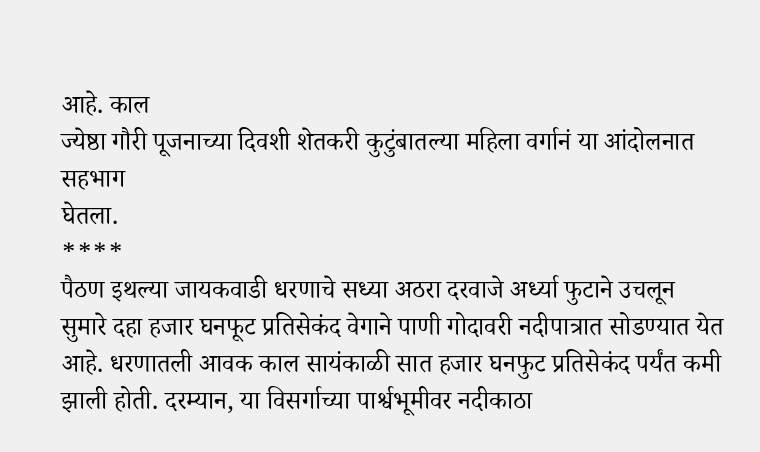आहे. काल
ज्येष्ठा गौरी पूजनाच्या दिवशी शेतकरी कुटुंबातल्या महिला वर्गानं या आंदोलनात सहभाग
घेतला.
****
पैठण इथल्या जायकवाडी धरणाचे सध्या अठरा दरवाजे अर्ध्या फुटाने उचलून सुमारे दहा हजार घनफूट प्रतिसेकंद वेगाने पाणी गोदावरी नदीपात्रात सोडण्यात येत आहे. धरणातली आवक काल सायंकाळी सात हजार घनफुट प्रतिसेकंद पर्यंत कमी झाली होती. दरम्यान, या विसर्गाच्या पार्श्वभूमीवर नदीकाठा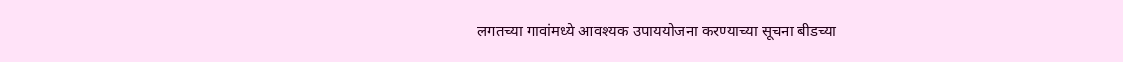लगतच्या गावांमध्ये आवश्यक उपाययोजना करण्याच्या सूचना बीडच्या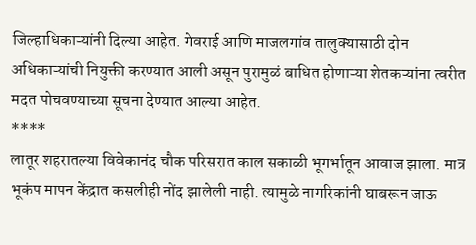जिल्हाधिकाऱ्यांनी दिल्या आहेत. गेवराई आणि माजलगांव तालुक्यासाठी दोन अधिकाऱ्यांची नियुक्ती करण्यात आली असून पुरामुळं बाधित होणाऱ्या शेतकऱ्यांना त्वरीत मदत पोचवण्याच्या सूचना देण्यात आल्या आहेत.
****
लातूर शहरातल्या विवेकानंद चौक परिसरात काल सकाळी भूगर्भातून आवाज झाला. मात्र
भूकंप मापन केंद्रात कसलीही नोंद झालेली नाही. त्यामुळे नागरिकांनी घाबरून जाऊ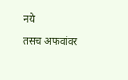नये
तसच अफवांवर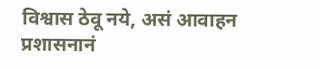विश्वास ठेवू नये, असं आवाहन प्रशासनानं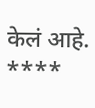केलं आहे.
****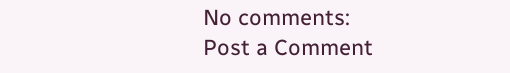No comments:
Post a Comment